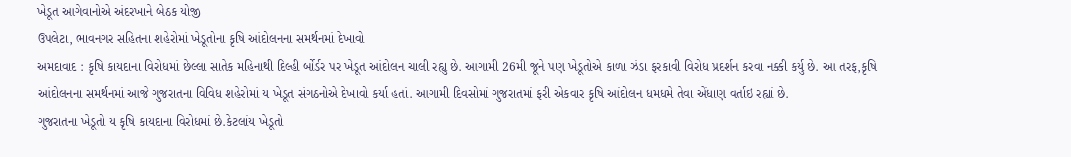ખેડૂત આગેવાનોએ અંદરખાને બેઠક યોજી
ઉપલેટા, ભાવનગર સહિતના શહેરોમાં ખેડૂતોના કૃષિ આંદોલનના સમર્થનમાં દેખાવો
અમદાવાદ : કૃષિ કાયદાના વિરોધમાં છેલ્લા સાતેક મહિનાથી દિલ્હી ર્બોર્ડર પર ખેડૂત આંદોલન ચાલી રહ્યુ છે. આગામી 26મી જૂને પણ ખેડૂતોએ કાળા ઝંડા ફરકાવી વિરોધ પ્રદર્શન કરવા નક્કી કર્યુ છે. આ તરફ,કૃષિ આંદોલનના સમર્થનમાં આજે ગુજરાતના વિવિધ શહેરોમાં ય ખેડૂત સંગઠનોએ દેખાવો કર્યા હતાં. આગામી દિવસોમાં ગુજરાતમાં ફરી એકવાર કૃષિ આંદોલન ધમધમે તેવા એંધાણ વર્તાઇ રહ્યાં છે.
ગુજરાતના ખેડૂતો ય કૃષિ કાયદાના વિરોધમાં છે.કેટલાંય ખેડૂતો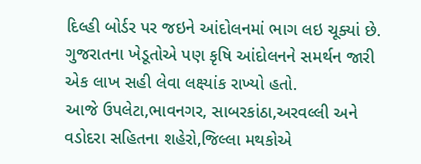દિલ્હી બોર્ડર પર જઇને આંદોલનમાં ભાગ લઇ ચૂક્યાં છે. ગુજરાતના ખેડૂતોએ પણ કૃષિ આંદોલનને સમર્થન જારી એક લાખ સહી લેવા લક્ષ્યાંક રાખ્યો હતો.
આજે ઉપલેટા,ભાવનગર, સાબરકાંઠા,અરવલ્લી અને વડોદરા સહિતના શહેરો,જિલ્લા મથકોએ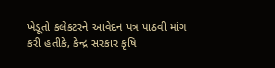ખેડૂતો કલેકટરને આવેદન પત્ર પાઠવી માંગ કરી હતીકે, કેન્દ્ર સરકાર કૃષિ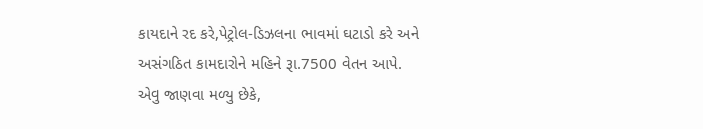કાયદાને રદ કરે,પેટ્રોલ-ડિઝલના ભાવમાં ઘટાડો કરે અને અસંગઠિત કામદારોને મહિને રૂા.7500 વેતન આપે.
એવુ જાણવા મળ્યુ છેકે,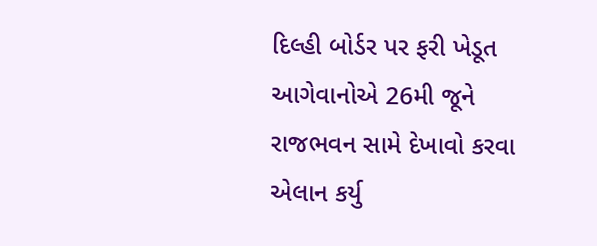દિલ્હી બોર્ડર પર ફરી ખેડૂત આગેવાનોએ 26મી જૂને રાજભવન સામે દેખાવો કરવા એલાન કર્યુ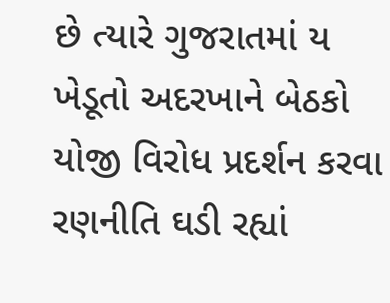છે ત્યારે ગુજરાતમાં ય ખેડૂતો અદરખાને બેઠકો યોજી વિરોધ પ્રદર્શન કરવા રણનીતિ ઘડી રહ્યાં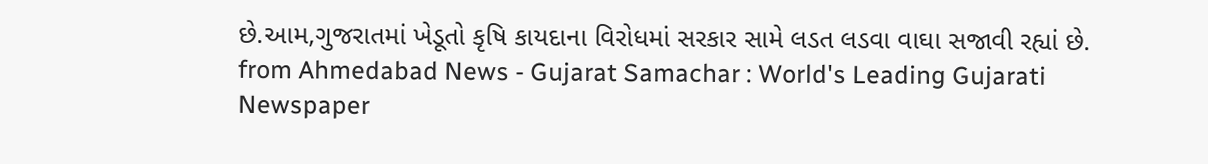છે.આમ,ગુજરાતમાં ખેડૂતો કૃષિ કાયદાના વિરોધમાં સરકાર સામે લડત લડવા વાઘા સજાવી રહ્યાં છે.
from Ahmedabad News - Gujarat Samachar : World's Leading Gujarati Newspaper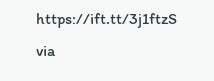https://ift.tt/3j1ftzS
via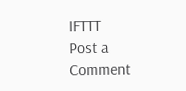IFTTT
Post a Comment